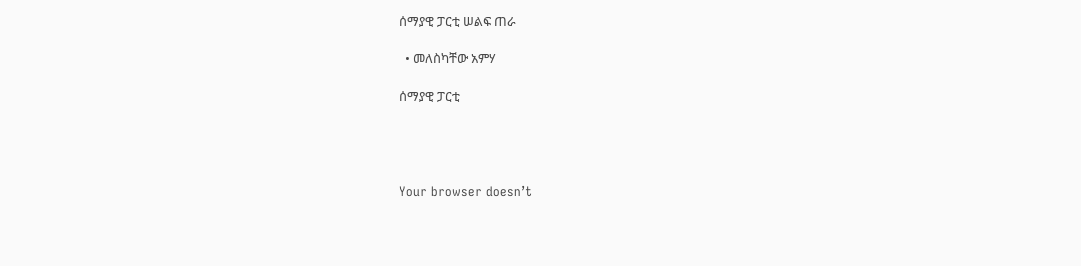ሰማያዊ ፓርቲ ሠልፍ ጠራ

  • መለስካቸው አምሃ

ሰማያዊ ፓርቲ




Your browser doesn’t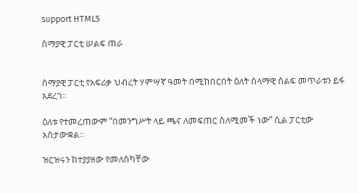support HTML5

ሰማያዊ ፓርቲ ሠልፍ ጠራ


ሰማያዊ ፓርቲ የአፍሪቃ ህብረት ሃምሣኛ ዓመት በሚከበርበት ዕለት ሰላማዊ ሰልፍ መጥራቱን ይፋ አደረገ።

ዕለቱ የተመረጠውም “በመንግሥት ላይ ጫና ለመፍጠር ስለሚመች ነው” ሲል ፓርቲው አስታውቋል።

ዝርዝሩን ከተያያዘው የመለስካቸው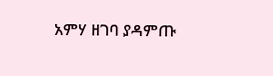አምሃ ዘገባ ያዳምጡ